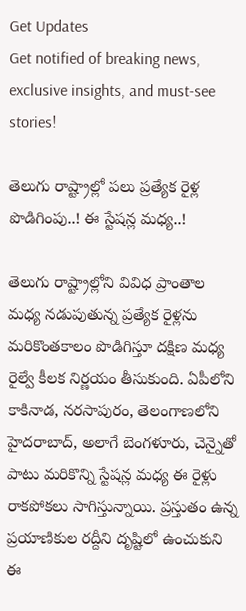Get Updates
Get notified of breaking news, exclusive insights, and must-see stories!

తెలుగు రాష్ట్రాల్లో పలు ప్రత్యేక రైళ్ల పొడిగింపు..! ఈ స్టేషన్ల మధ్య..!

తెలుగు రాష్ట్రాల్లోని వివిధ ప్రాంతాల మధ్య నడుపుతున్న ప్రత్యేక రైళ్లను మరికొంతకాలం పొడిగిస్తూ దక్షిణ మధ్య రైల్వే కీలక నిర్ణయం తీసుకుంది. ఏపీలోని కాకినాడ, నరసాపురం, తెలంగాణలోని హైదరాబాద్, అలాగే బెంగళూరు, చెన్నైతో పాటు మరికొన్ని స్టేషన్ల మధ్య ఈ రైళ్లు రాకపోకలు సాగిస్తున్నాయి. ప్రస్తుతం ఉన్న ప్రయాణికుల రద్దీని దృష్టిలో ఉంచుకుని ఈ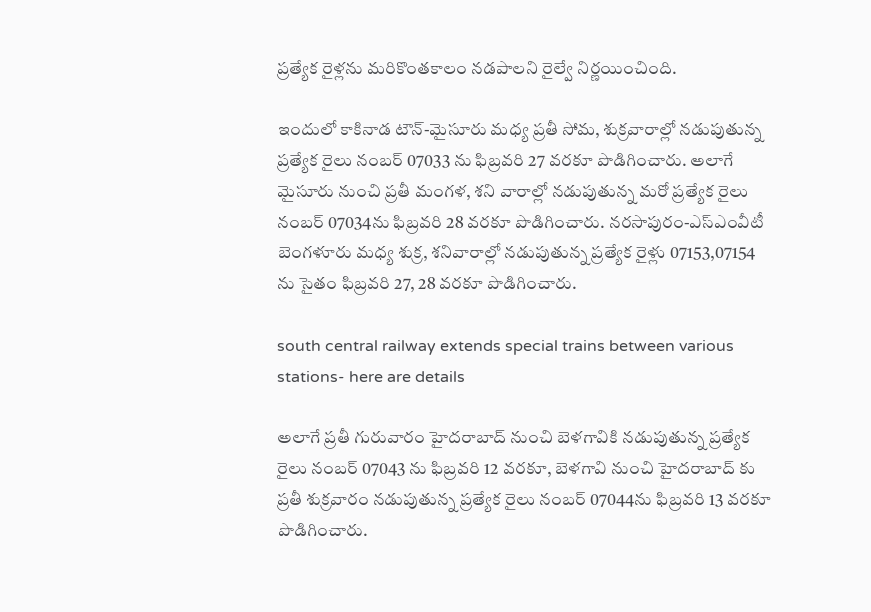ప్రత్యేక రైళ్లను మరికొంతకాలం నడపాలని రైల్వే నిర్ణయించింది.

ఇందులో కాకినాడ టౌన్-మైసూరు మధ్య ప్రతీ సోమ, శుక్రవారాల్లో నడుపుతున్న ప్రత్యేక రైలు నంబర్ 07033 ను ఫిబ్రవరి 27 వరకూ పొడిగించారు. అలాగే మైసూరు నుంచి ప్రతీ మంగళ, శని వారాల్లో నడుపుతున్న మరో ప్రత్యేక రైలు నంబర్ 07034ను ఫిబ్రవరి 28 వరకూ పొడిగించారు. నరసాపురం-ఎస్ఎంవీటీ బెంగళూరు మధ్య శుక్ర, శనివారాల్లో నడుపుతున్న ప్రత్యేక రైళ్లు 07153,07154 ను సైతం ఫిబ్రవరి 27, 28 వరకూ పొడిగించారు.

south central railway extends special trains between various stations- here are details

అలాగే ప్రతీ గురువారం హైదరాబాద్ నుంచి బెళగావికి నడుపుతున్న ప్రత్యేక రైలు నంబర్ 07043 ను ఫిబ్రవరి 12 వరకూ, బెళగావి నుంచి హైదరాబాద్ కు ప్రతీ శుక్రవారం నడుపుతున్న ప్రత్యేక రైలు నంబర్ 07044ను ఫిబ్రవరి 13 వరకూ పొడిగించారు.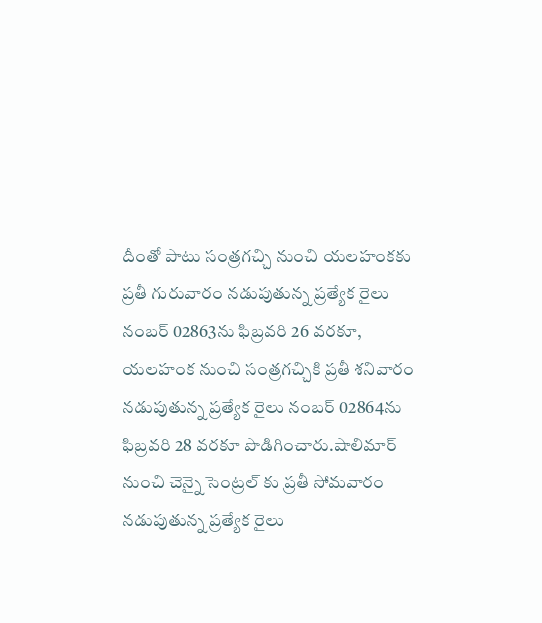దీంతో పాటు సంత్రగచ్చి నుంచి యలహంకకు ప్రతీ గురువారం నడుపుతున్న ప్రత్యేక రైలు నంబర్ 02863ను ఫిబ్రవరి 26 వరకూ, యలహంక నుంచి సంత్రగచ్చికి ప్రతీ శనివారం నడుపుతున్న ప్రత్యేక రైలు నంబర్ 02864ను ఫిబ్రవరి 28 వరకూ పొడిగించారు.షాలిమార్ నుంచి చెన్నై సెంట్రల్ కు ప్రతీ సోమవారం నడుపుతున్న ప్రత్యేక రైలు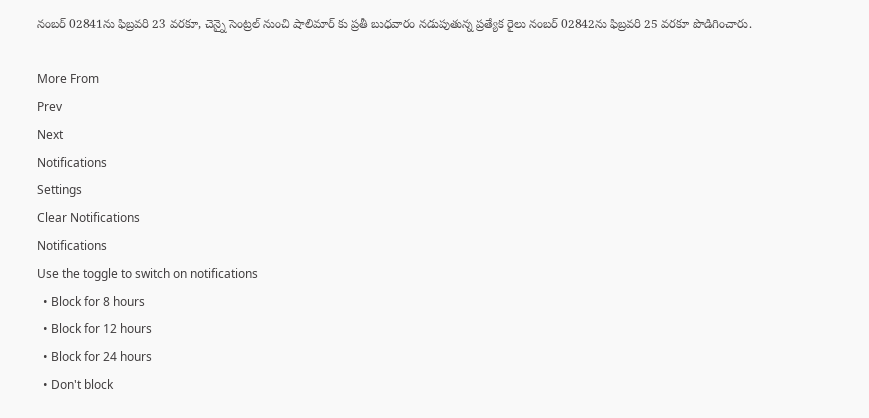నంబర్ 02841ను ఫిబ్రవరి 23 వరకూ, చెన్నై సెంట్రల్ నుంచి షాలిమార్ కు ప్రతీ బుధవారం నడుపుతున్న ప్రత్యేక రైలు నంబర్ 02842ను ఫిబ్రవరి 25 వరకూ పొడిగించారు.

More From
Prev
Next
Notifications
Settings
Clear Notifications
Notifications
Use the toggle to switch on notifications
  • Block for 8 hours
  • Block for 12 hours
  • Block for 24 hours
  • Don't block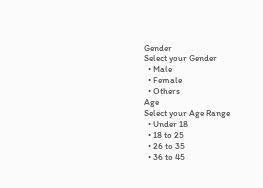Gender
Select your Gender
  • Male
  • Female
  • Others
Age
Select your Age Range
  • Under 18
  • 18 to 25
  • 26 to 35
  • 36 to 45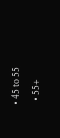• 45 to 55
  • 55+